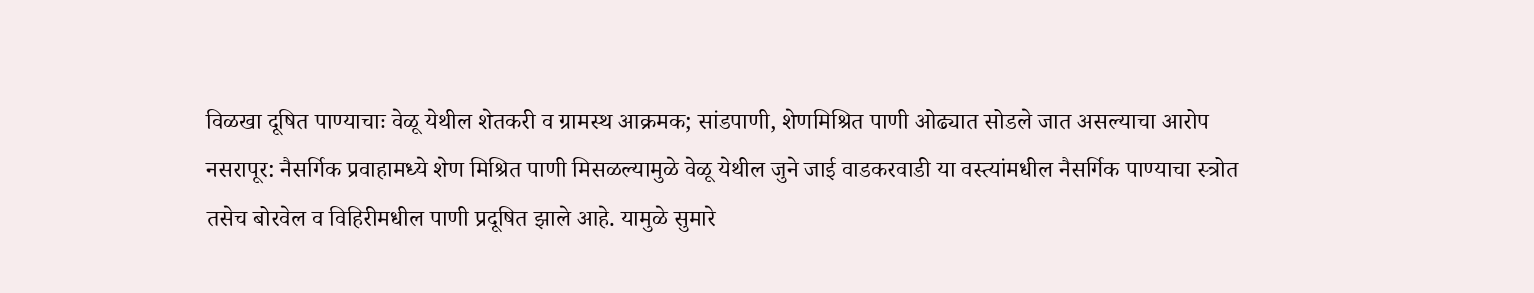विळखा दूषित पाण्याचाः वेळू येथील शेतकरी व ग्रामस्थ आक्रमक; सांडपाणी, शेणमिश्रित पाणी ओढ्यात सोडले जात असल्याचा आरोप
नसरापूर: नैसर्गिक प्रवाहामध्ये शेण मिश्रित पाणी मिसळल्यामुळे वेळू येथील जुने जाई वाडकरवाडी या वस्त्यांमधील नैसर्गिक पाण्याचा स्त्रोत तसेच बोरवेल व विहिरीमधील पाणी प्रदूषित झाले आहे. यामुळे सुमारे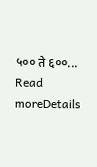५०० ते ६००...
Read moreDetails